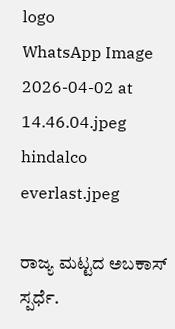logo
WhatsApp Image 2026-04-02 at 14.46.04.jpeg
hindalco everlast.jpeg

ರಾಜ್ಯ ಮಟ್ಟದ ಅಬಕಾಸ್ ಸ್ಪರ್ಧೆ.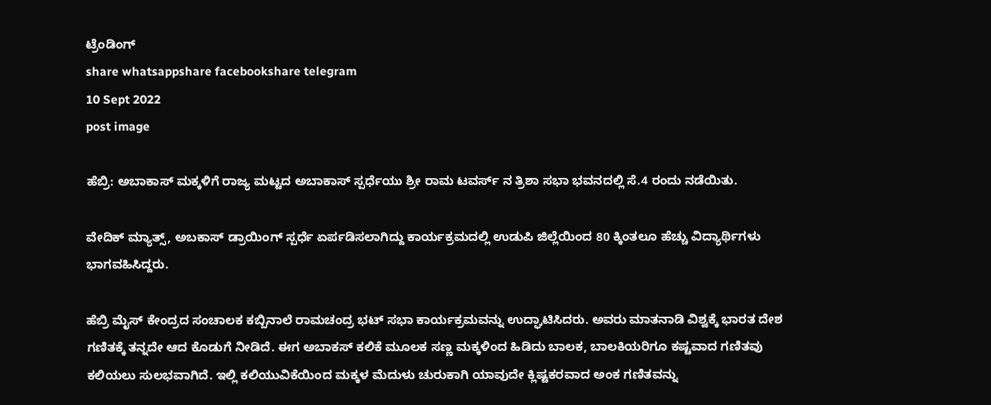ಟ್ರೆಂಡಿಂಗ್
share whatsappshare facebookshare telegram
10 Sept 2022
post image

ಹೆಬ್ರಿ: ಅಬಾಕಾಸ್ ಮಕ್ಕಳಿಗೆ ರಾಜ್ಯ ಮಟ್ಟದ ಅಬಾಕಾಸ್ ಸ್ಪರ್ಧೆಯು ಶ್ರೀ ರಾಮ ಟವರ್ಸ್ ನ ತ್ರಿಶಾ ಸಭಾ ಭವನದಲ್ಲಿ ಸೆ.4 ರಂದು ನಡೆಯಿತು.

ವೇದಿಕ್ ಮ್ಯಾತ್ಸ್, ಅಬಕಾಸ್ ಡ್ರಾಯಿಂಗ್ ಸ್ಪರ್ಧೆ ಏರ್ಪಡಿಸಲಾಗಿದ್ದು ಕಾರ್ಯಕ್ರಮದಲ್ಲಿ ಉಡುಪಿ ಜಿಲ್ಲೆಯಿಂದ 80 ಕ್ಕಿಂತಲೂ ಹೆಚ್ಚು ವಿದ್ಯಾರ್ಥಿಗಳು ಭಾಗವಹಿಸಿದ್ದರು.

ಹೆಬ್ರಿ ಮೈಸ್ ಕೇಂದ್ರದ ಸಂಚಾಲಕ ಕಬ್ಬಿನಾಲೆ ರಾಮಚಂದ್ರ ಭಟ್ ಸಭಾ ಕಾರ್ಯಕ್ರಮವನ್ನು ಉದ್ಘಾಟಿಸಿದರು. ಅವರು ಮಾತನಾಡಿ ವಿಶ್ವಕ್ಕೆ ಭಾರತ ದೇಶ ಗಣಿತಕ್ಕೆ ತನ್ನದೇ ಆದ ಕೊಡುಗೆ ನೀಡಿದೆ. ಈಗ ಅಬಾಕಸ್ ಕಲಿಕೆ ಮೂಲಕ ಸಣ್ಣ ಮಕ್ಕಳಿಂದ ಹಿಡಿದು ಬಾಲಕ, ಬಾಲಕಿಯರಿಗೂ ಕಷ್ಟವಾದ ಗಣಿತವು ಕಲಿಯಲು ಸುಲಭವಾಗಿದೆ. ಇಲ್ಲಿ ಕಲಿಯುವಿಕೆಯಿಂದ ಮಕ್ಕಳ ಮೆದುಳು ಚುರುಕಾಗಿ ಯಾವುದೇ ಕ್ಲಿಷ್ಟಕರವಾದ ಅಂಕ ಗಣಿತವನ್ನು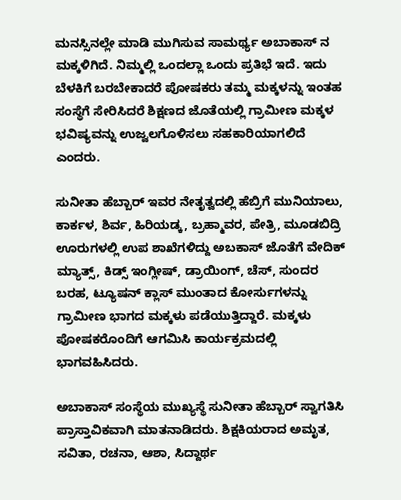ಮನಸ್ಸಿನಲ್ಲೇ ಮಾಡಿ ಮುಗಿಸುವ ಸಾಮರ್ಥ್ಯ ಅಬಾಕಾಸ್ ನ ಮಕ್ಕಳಿಗಿದೆ. ನಿಮ್ಮಲ್ಲಿ ಒಂದಲ್ಲಾ ಒಂದು ಪ್ರತಿಭೆ ಇದೆ. ಇದು ಬೆಳಕಿಗೆ ಬರಬೇಕಾದರೆ ಪೋಷಕರು ತಮ್ಮ ಮಕ್ಕಳನ್ನು ಇಂತಹ ಸಂಸ್ಥೆಗೆ ಸೇರಿಸಿದರೆ ಶಿಕ್ಷಣದ ಜೊತೆಯಲ್ಲಿ ಗ್ರಾಮೀಣ ಮಕ್ಕಳ ಭವಿಷ್ಯವನ್ನು ಉಜ್ವಲಗೊಳಿಸಲು ಸಹಕಾರಿಯಾಗಲಿದೆ ಎಂದರು.

ಸುನೀತಾ ಹೆಬ್ಬಾರ್ ಇವರ ನೇತೃತ್ವದಲ್ಲಿ ಹೆಬ್ರಿಗೆ ಮುನಿಯಾಲು, ಕಾರ್ಕಳ, ಶಿರ್ವ, ಹಿರಿಯಡ್ಕ, ಬ್ರಹ್ಮಾವರ, ಪೇತ್ರಿ, ಮೂಡಬಿದ್ರಿ ಊರುಗಳಲ್ಲಿ ಉಪ ಶಾಖೆಗಳಿದ್ದು ಅಬಕಾಸ್ ಜೊತೆಗೆ ವೇದಿಕ್ ಮ್ಯಾತ್ಸ್, ಕಿಡ್ಸ್ ಇಂಗ್ಲೀಷ್, ಡ್ರಾಯಿಂಗ್, ಚೆಸ್, ಸುಂದರ ಬರಹ, ಟ್ಯೂಷನ್ ಕ್ಲಾಸ್ ಮುಂತಾದ ಕೋರ್ಸುಗಳನ್ನು ಗ್ರಾಮೀಣ ಭಾಗದ ಮಕ್ಕಳು ಪಡೆಯುತ್ತಿದ್ದಾರೆ. ಮಕ್ಕಳು ಪೋಷಕರೊಂದಿಗೆ ಆಗಮಿಸಿ ಕಾರ್ಯಕ್ರಮದಲ್ಲಿ ಭಾಗವಹಿಸಿದರು.

ಅಬಾಕಾಸ್ ಸಂಸ್ಥೆಯ ಮುಖ್ಯಸ್ಥೆ ಸುನೀತಾ ಹೆಬ್ಬಾರ್ ಸ್ವಾಗತಿಸಿ ಪ್ರಾಸ್ತಾವಿಕವಾಗಿ ಮಾತನಾಡಿದರು. ಶಿಕ್ಷಕಿಯರಾದ ಅಮೃತ, ಸವಿತಾ, ರಚನಾ, ಆಶಾ, ಸಿದ್ದಾರ್ಥ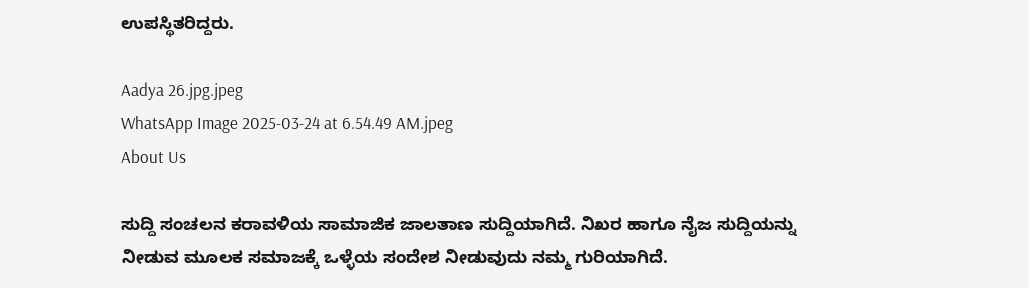ಉಪಸ್ಥಿತರಿದ್ದರು.

Aadya 26.jpg.jpeg
WhatsApp Image 2025-03-24 at 6.54.49 AM.jpeg
About Us

ಸುದ್ದಿ ಸಂಚಲನ ಕರಾವಳಿಯ ಸಾಮಾಜಿಕ ಜಾಲತಾಣ ಸುದ್ದಿಯಾಗಿದೆ. ನಿಖರ ಹಾಗೂ ನೈಜ ಸುದ್ದಿಯನ್ನು ನೀಡುವ ಮೂಲಕ ಸಮಾಜಕ್ಕೆ ಒಳ್ಳೆಯ ಸಂದೇಶ ನೀಡುವುದು ನಮ್ಮ ಗುರಿಯಾಗಿದೆ.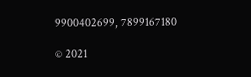9900402699, 7899167180

© 2021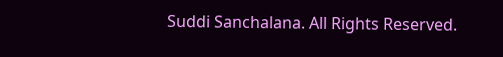Suddi Sanchalana. All Rights Reserved.